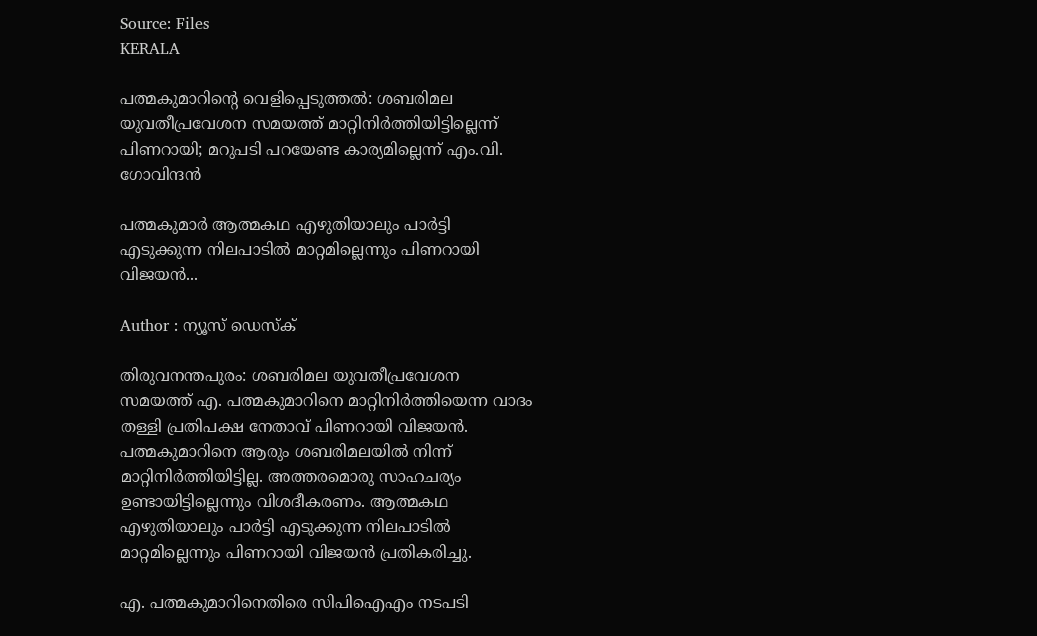Source: Files
KERALA

പത്മകുമാറിൻ്റെ വെളിപ്പെടുത്തൽ: ശബരിമല യുവതീപ്രവേശന സമയത്ത് മാറ്റിനിർത്തിയിട്ടില്ലെന്ന് പിണറായി; മറുപടി പറയേണ്ട കാര്യമില്ലെന്ന് എം.വി. ഗോവിന്ദൻ

പത്മകുമാർ ആത്മകഥ എഴുതിയാലും പാർട്ടി എടുക്കുന്ന നിലപാടിൽ മാറ്റമില്ലെന്നും പിണറായി വിജയൻ...

Author : ന്യൂസ് ഡെസ്ക്

തിരുവനന്തപുരം: ശബരിമല യുവതീപ്രവേശന സമയത്ത് എ. പത്മകുമാറിനെ മാറ്റിനിർത്തിയെന്ന വാദം തള്ളി പ്രതിപക്ഷ നേതാവ് പിണറായി വിജയൻ. പത്മകുമാറിനെ ആരും ശബരിമലയിൽ നിന്ന് മാറ്റിനിർത്തിയിട്ടില്ല. അത്തരമൊരു സാഹചര്യം ഉണ്ടായിട്ടില്ലെന്നും വിശദീകരണം. ആത്മകഥ എഴുതിയാലും പാർട്ടി എടുക്കുന്ന നിലപാടിൽ മാറ്റമില്ലെന്നും പിണറായി വിജയൻ പ്രതികരിച്ചു.

എ. പത്മകുമാറിനെതിരെ സിപിഐഎം നടപടി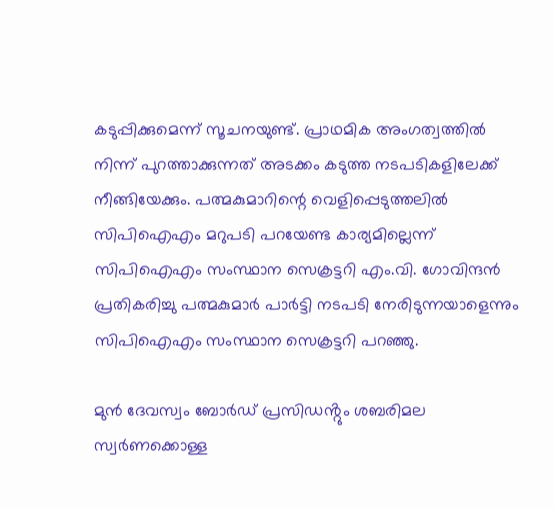കടുപ്പിക്കുമെന്ന് സൂചനയുണ്ട്. പ്രാഥമിക അംഗത്വത്തിൽ നിന്ന് പുറത്താക്കുന്നത് അടക്കം കടുത്ത നടപടികളിലേക്ക് നീങ്ങിയേക്കും. പത്മകുമാറിന്റെ വെളിപ്പെടുത്തലിൽ സിപിഐഎം മറുപടി പറയേണ്ട കാര്യമില്ലെന്ന് സിപിഐഎം സംസ്ഥാന സെക്രട്ടറി എം.വി. ഗോവിന്ദൻ പ്രതികരിച്ചു പത്മകുമാർ പാർട്ടി നടപടി നേരിടുന്നയാളെന്നും സിപിഐഎം സംസ്ഥാന സെക്രട്ടറി പറഞ്ഞു.

മുൻ ദേവസ്വം ബോർഡ് പ്രസിഡൻ്റും ശബരിമല സ്വർണക്കൊള്ള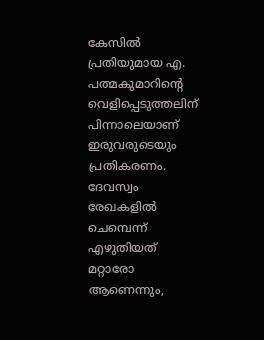കേസിൽ പ്രതിയുമായ എ. പത്മകുമാറിൻ്റെ വെളിപ്പെടുത്തലിന് പിന്നാലെയാണ് ഇരുവരുടെയും പ്രതികരണം. ദേവസ്വം രേഖകളിൽ ചെമ്പെന്ന് എഴുതിയത് മറ്റാരോ ആണെന്നും,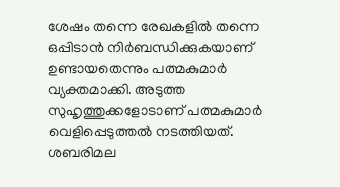ശേഷം തന്നെ രേഖകളിൽ തന്നെ ഒപ്പിടാൻ നിർബന്ധിക്കുകയാണ് ഉണ്ടായതെന്നും പത്മകുമാർ വ്യക്തമാക്കി. അടുത്ത സുഹൃത്തുക്കളോടാണ് പത്മകുമാർ വെളിപ്പെടുത്തൽ നടത്തിയത്. ശബരിമല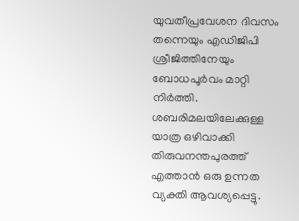യുവതീപ്രവേശന ദിവസം തന്നെയും എഡിജിപി ശ്രീജിത്തിനേയും ബോധപൂർവം മാറ്റി നിർത്തി. ശബരിമലയിലേക്കുള്ള യാത്ര ഒഴിവാക്കി തിരുവനന്തപുരത്ത് എത്താൻ ഒരു ഉന്നത വ്യക്തി ആവശ്യപ്പെട്ടു.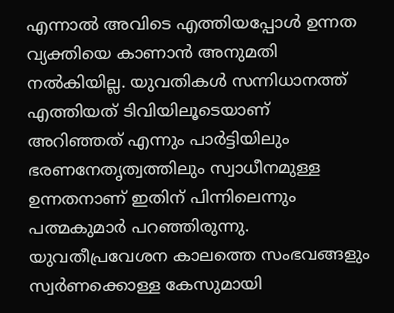എന്നാൽ അവിടെ എത്തിയപ്പോൾ ഉന്നത വ്യക്തിയെ കാണാൻ അനുമതി നൽകിയില്ല. യുവതികൾ സന്നിധാനത്ത് എത്തിയത് ടിവിയിലൂടെയാണ് അറിഞ്ഞത് എന്നും പാർട്ടിയിലും ഭരണനേതൃത്വത്തിലും സ്വാധീനമുള്ള ഉന്നതനാണ് ഇതിന് പിന്നിലെന്നും പത്മകുമാർ പറഞ്ഞിരുന്നു. യുവതീപ്രവേശന കാലത്തെ സംഭവങ്ങളും സ്വർണക്കൊള്ള കേസുമായി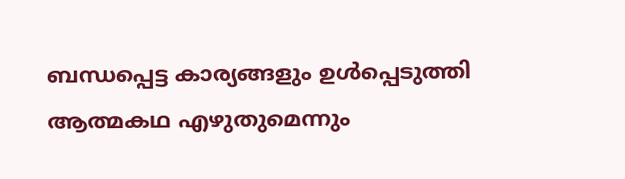ബന്ധപ്പെട്ട കാര്യങ്ങളും ഉൾപ്പെടുത്തി ആത്മകഥ എഴുതുമെന്നും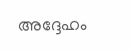അദ്ദേഹം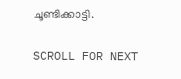ചൂണ്ടിക്കാട്ടി.

SCROLL FOR NEXT